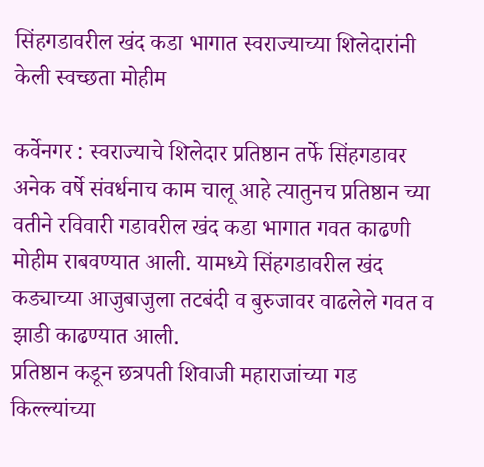सिंहगडावरील खंद कडा भागात स्वराज्याच्या शिलेदारांनी केली स्वच्छता मोहीम

कर्वेनगर : स्वराज्याचे शिलेदार प्रतिष्ठान तर्फे सिंहगडावर अनेक वर्षे संवर्धनाच काम चालू आहे त्यातुनच प्रतिष्ठान च्या वतीने रविवारी गडावरील खंद कडा भागात गवत काढणी मोहीम राबवण्यात आली. यामध्ये सिंहगडावरील खंद कड्याच्या आजुबाजुला तटबंदी व बुरुजावर वाढलेले गवत व झाडी काढण्यात आली.
प्रतिष्ठान कडून छत्रपती शिवाजी महाराजांच्या गड किल्ल्यांच्या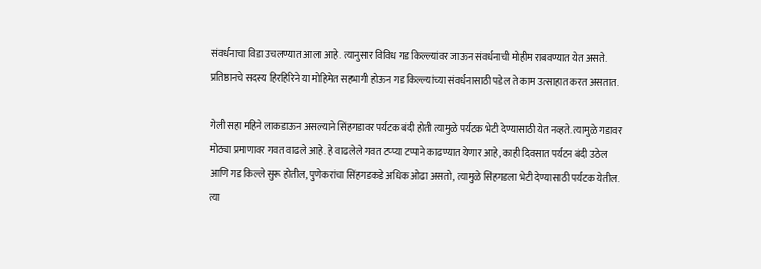संवर्धनाचा विडा उचलण्यात आला आहे. त्यानुसार विविध गड किल्ल्यांवर जाऊन संवर्धनाची मोहीम राबवण्यात येत असते. प्रतिष्ठानचे सदस्य हिरहिरिने या मोहिमेत सहभागी होऊन गड किल्ल्यांच्या संवर्धनासाठी पडेल ते काम उत्साहात करत असतात.

गेली सहा महिने लाकडाऊन असल्याने सिंहगडावर पर्यटक बंदी होती त्यामुळे पर्यटक भेटी देण्यासाठी येत नव्हते. त्यामुळे गडावर मोठ्या प्रमाणावर गवत वाढले आहे. हे वाढलेले गवत टप्प्या टप्पाने काढण्यात येणार आहे, काही दिवसात पर्यटन बंदी उठेल आणि गड किल्ले सुरू होतील, पुणेकरांचा सिंहगडकडे अधिक ओढा असतो, त्यामुळे सिंहगडला भेटी देण्यासाठी पर्यटक येतील. त्या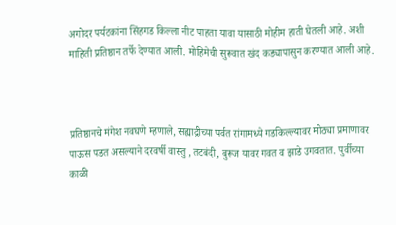अगोदर पर्यटकांना सिंहगड किल्ला नीट पाहता यावा यासाठी मोहीम हाती घेतली आहे. अशी माहिती प्रतिष्ठान तर्फे देण्यात आली. मोहिमेची सुरूवात खंद कड्यापासुन करण्यात आली आहे.



प्रतिष्ठानचे मंगेश नवघणे म्हणाले, सह्याद्रीच्या पर्वत रांगामध्ये गडकिल्ल्यावर मोठ्या प्रमाणावर पाऊस पडत असल्याने दरवर्षी वास्तु , तटबंदी, बुरूज यावर गवत व झाडे उगवतात. पुर्वीच्या काळी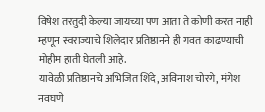विषेश तरतुदी केल्या जायच्या पण आता ते कोणी करत नाही म्हणून स्वराज्याचे शिलेदार प्रतिष्ठानने ही गवत काढण्याची मोहीम हाती घेतली आहे.
यावेळी प्रतिष्ठानचे अभिजित शिंदे, अविनाश चोरगे, मंगेश नवघणे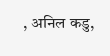, अनिल कडु,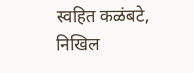स्वहित कळंबटे, निखिल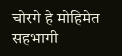चोरगे हे मोहिमेत सहभागी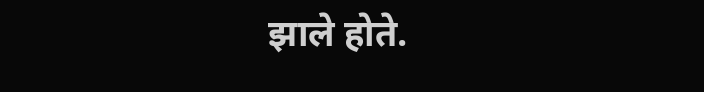झाले होते.